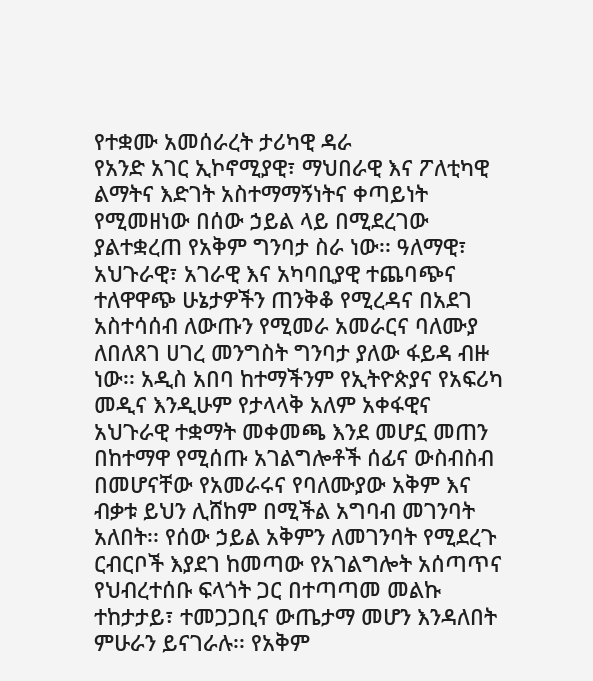የተቋሙ አመሰራረት ታሪካዊ ዳራ
የአንድ አገር ኢኮኖሚያዊ፣ ማህበራዊ እና ፖለቲካዊ ልማትና እድገት አስተማማኝነትና ቀጣይነት የሚመዘነው በሰው ኃይል ላይ በሚደረገው ያልተቋረጠ የአቅም ግንባታ ስራ ነው፡፡ ዓለማዊ፣ አህጉራዊ፣ አገራዊ እና አካባቢያዊ ተጨባጭና ተለዋዋጭ ሁኔታዎችን ጠንቅቆ የሚረዳና በአደገ አስተሳሰብ ለውጡን የሚመራ አመራርና ባለሙያ ለበለጸገ ሀገረ መንግስት ግንባታ ያለው ፋይዳ ብዙ ነው፡፡ አዲስ አበባ ከተማችንም የኢትዮጵያና የአፍሪካ መዲና እንዲሁም የታላላቅ አለም አቀፋዊና አህጉራዊ ተቋማት መቀመጫ እንደ መሆኗ መጠን በከተማዋ የሚሰጡ አገልግሎቶች ሰፊና ውስብስብ በመሆናቸው የአመራሩና የባለሙያው አቅም እና ብቃቱ ይህን ሊሸከም በሚችል አግባብ መገንባት አለበት፡፡ የሰው ኃይል አቅምን ለመገንባት የሚደረጉ ርብርቦች እያደገ ከመጣው የአገልግሎት አሰጣጥና የህብረተሰቡ ፍላጎት ጋር በተጣጣመ መልኩ ተከታታይ፣ ተመጋጋቢና ውጤታማ መሆን እንዳለበት ምሁራን ይናገራሉ፡፡ የአቅም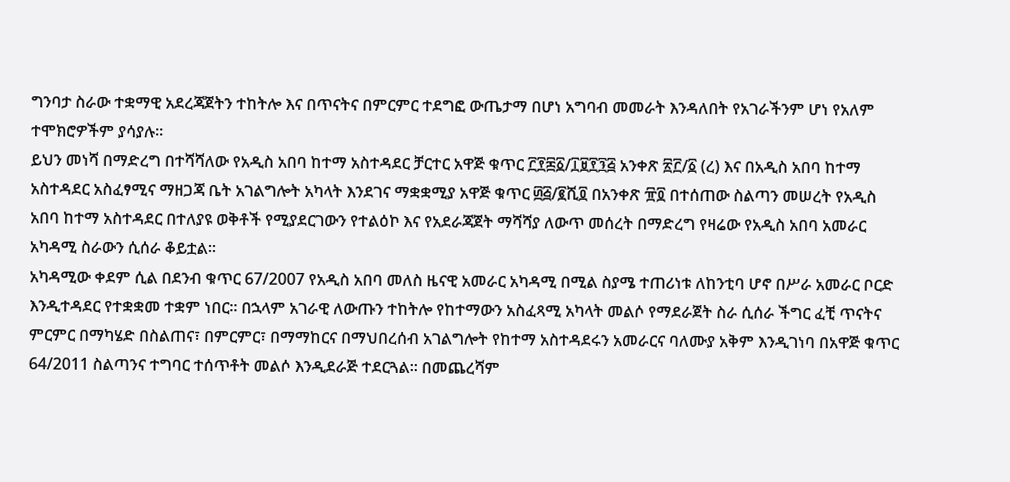ግንባታ ስራው ተቋማዊ አደረጃጀትን ተከትሎ እና በጥናትና በምርምር ተደግፎ ውጤታማ በሆነ አግባብ መመራት እንዳለበት የአገራችንም ሆነ የአለም ተሞክሮዎችም ያሳያሉ፡፡
ይህን መነሻ በማድረግ በተሻሻለው የአዲስ አበባ ከተማ አስተዳደር ቻርተር አዋጅ ቁጥር ፫፻፷፩/፲፱፻፺፭ አንቀጽ ፳፫/፩ (ረ) እና በአዲስ አበባ ከተማ አስተዳደር አስፈፃሚና ማዘጋጃ ቤት አገልግሎት አካላት እንደገና ማቋቋሚያ አዋጅ ቁጥር ፴፭/፪ሺ፬ በአንቀጽ ፹፬ በተሰጠው ስልጣን መሠረት የአዲስ አበባ ከተማ አስተዳደር በተለያዩ ወቅቶች የሚያደርገውን የተልዕኮ እና የአደራጃጀት ማሻሻያ ለውጥ መሰረት በማድረግ የዛሬው የአዲስ አበባ አመራር አካዳሚ ስራውን ሲሰራ ቆይቷል፡፡
አካዳሚው ቀደም ሲል በደንብ ቁጥር 67/2007 የአዲስ አበባ መለስ ዜናዊ አመራር አካዳሚ በሚል ስያሜ ተጠሪነቱ ለከንቲባ ሆኖ በሥራ አመራር ቦርድ እንዲተዳደር የተቋቋመ ተቋም ነበር፡፡ በኋላም አገራዊ ለውጡን ተከትሎ የከተማውን አስፈጻሚ አካላት መልሶ የማደራጀት ስራ ሲሰራ ችግር ፈቺ ጥናትና ምርምር በማካሄድ በስልጠና፣ በምርምር፣ በማማከርና በማህበረሰብ አገልግሎት የከተማ አስተዳደሩን አመራርና ባለሙያ አቅም እንዲገነባ በአዋጅ ቁጥር 64/2011 ስልጣንና ተግባር ተሰጥቶት መልሶ እንዲደራጅ ተደርጓል፡፡ በመጨረሻም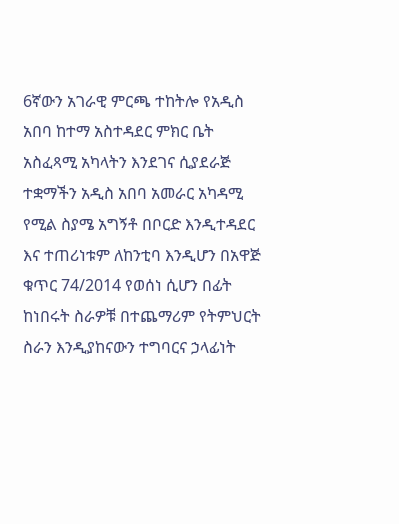6ኛውን አገራዊ ምርጫ ተከትሎ የአዲስ አበባ ከተማ አስተዳደር ምክር ቤት አስፈጻሚ አካላትን እንደገና ሲያደራጅ ተቋማችን አዲስ አበባ አመራር አካዳሚ የሚል ስያሜ አግኝቶ በቦርድ እንዲተዳደር እና ተጠሪነቱም ለከንቲባ እንዲሆን በአዋጅ ቁጥር 74/2014 የወሰነ ሲሆን በፊት ከነበሩት ስራዎቹ በተጨማሪም የትምህርት ስራን እንዲያከናውን ተግባርና ኃላፊነት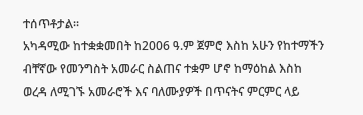ተሰጥቶታል፡፡
አካዳሚው ከተቋቋመበት ከ2006 ዓ.ም ጀምሮ እስከ አሁን የከተማችን ብቸኛው የመንግስት አመራር ስልጠና ተቋም ሆኖ ከማዕከል እስከ ወረዳ ለሚገኙ አመራሮች እና ባለሙያዎች በጥናትና ምርምር ላይ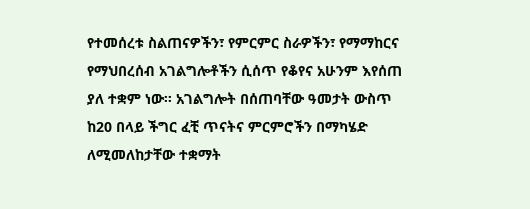የተመሰረቱ ስልጠናዎችን፣ የምርምር ስራዎችን፣ የማማከርና የማህበረሰብ አገልግሎቶችን ሲሰጥ የቆየና አሁንም እየሰጠ ያለ ተቋም ነው፡፡ አገልግሎት በሰጠባቸው ዓመታት ውስጥ ከ20 በላይ ችግር ፈቺ ጥናትና ምርምሮችን በማካሄድ ለሚመለከታቸው ተቋማት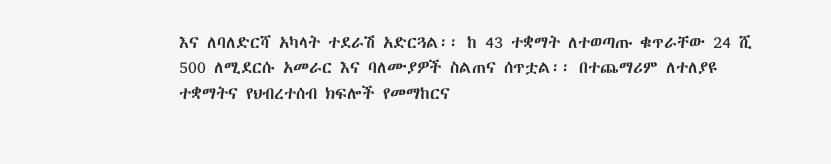እና ለባለድርሻ አካላት ተደራሽ አድርጓል፡፡ ከ 43 ተቋማት ለተወጣጡ ቁጥራቸው 24 ሺ 500 ለሚደርሱ አመራር እና ባለሙያዎች ስልጠና ሰጥቷል፡፡ በተጨማሪም ለተለያዩ ተቋማትና የህብረተሰብ ክፍሎች የመማከርና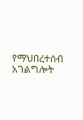የማህበረተሰብ አገልግሎት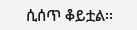ሲሰጥ ቆይቷል፡፡